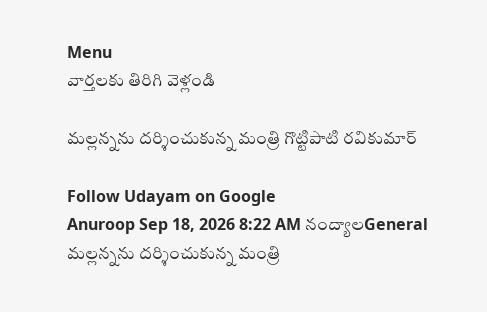Menu
వార్తలకు తిరిగి వెళ్లండి

మల్లన్నను దర్శించుకున్న మంత్రి గొట్టిపాటి రవికుమార్

Follow Udayam on Google
Anuroop Sep 18, 2026 8:22 AM నంద్యాలGeneral
మల్లన్నను దర్శించుకున్న మంత్రి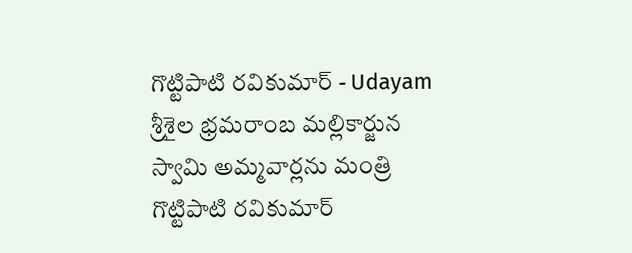గొట్టిపాటి రవికుమార్ - Udayam
శ్రీశైల భ్రమరాంబ మల్లికార్జున స్వామి అమ్మవార్లను మంత్రి గొట్టిపాటి రవికుమార్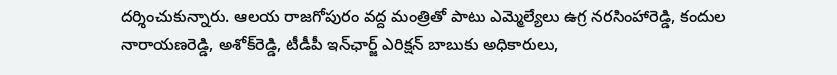దర్శించుకున్నారు. ఆలయ రాజగోపురం వద్ద మంత్రితో పాటు ఎమ్మెల్యేలు ఉగ్ర నరసింహారెడ్డి, కందుల నారాయణరెడ్డి, అశోక్‌రెడ్డి, టీడీపీ ఇన్‌ఛార్జ్ ఎరిక్షన్ బాబుకు అధికారులు,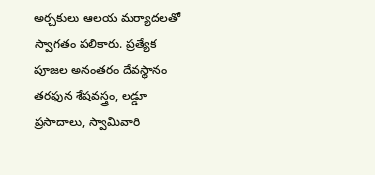అర్చకులు ఆలయ మర్యాదలతో స్వాగతం పలికారు. ప్రత్యేక పూజల అనంతరం దేవస్థానం తరఫున శేషవస్త్రం, లడ్డూ ప్రసాదాలు, స్వామివారి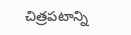చిత్రపటాన్ని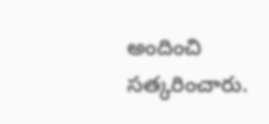అందించి సత్కరించారు.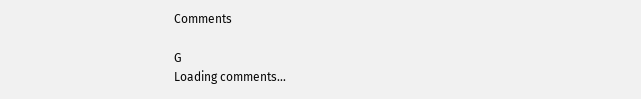Comments

G
Loading comments...